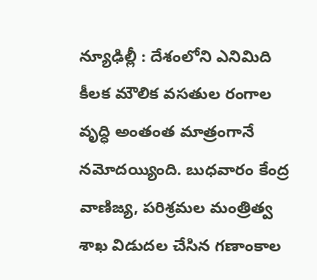న్యూఢిల్లీ : దేశంలోని ఎనిమిది కీలక మౌలిక వసతుల రంగాల వృద్ధి అంతంత మాత్రంగానే నమోదయ్యింది. బుధవారం కేంద్ర వాణిజ్య, పరిశ్రమల మంత్రిత్వ శాఖ విడుదల చేసిన గణాంకాల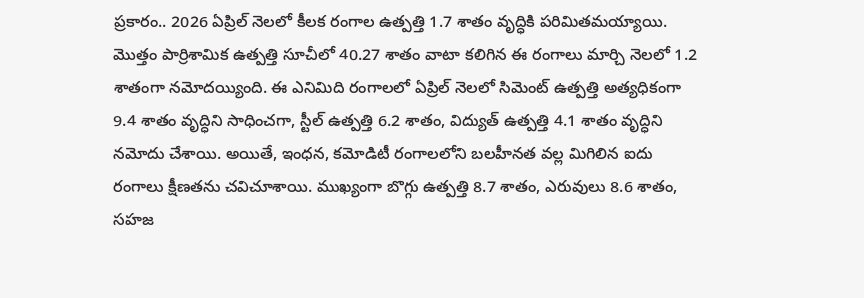ప్రకారం.. 2026 ఏప్రిల్ నెలలో కీలక రంగాల ఉత్పత్తి 1.7 శాతం వృద్ధికి పరిమితమయ్యాయి. మొత్తం పార్రిశామిక ఉత్పత్తి సూచీలో 40.27 శాతం వాటా కలిగిన ఈ రంగాలు మార్చి నెలలో 1.2 శాతంగా నమోదయ్యింది. ఈ ఎనిమిది రంగాలలో ఏప్రిల్ నెలలో సిమెంట్ ఉత్పత్తి అత్యధికంగా 9.4 శాతం వృద్ధిని సాధించగా, స్టీల్ ఉత్పత్తి 6.2 శాతం, విద్యుత్ ఉత్పత్తి 4.1 శాతం వృద్ధిని నమోదు చేశాయి. అయితే, ఇంధన, కమోడిటీ రంగాలలోని బలహీనత వల్ల మిగిలిన ఐదు రంగాలు క్షీణతను చవిచూశాయి. ముఖ్యంగా బొగ్గు ఉత్పత్తి 8.7 శాతం, ఎరువులు 8.6 శాతం, సహజ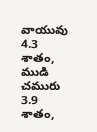వాయువు 4.3 శాతం, ముడి చమురు 3.9 శాతం,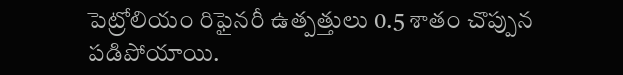పెట్రోలియం రిఫైనరీ ఉత్పత్తులు 0.5 శాతం చొప్పున పడిపోయాయి.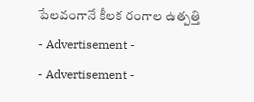పేలవంగానే కీలక రంగాల ఉత్పత్తి
- Advertisement -
- Advertisement -